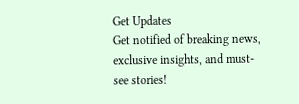Get Updates
Get notified of breaking news, exclusive insights, and must-see stories!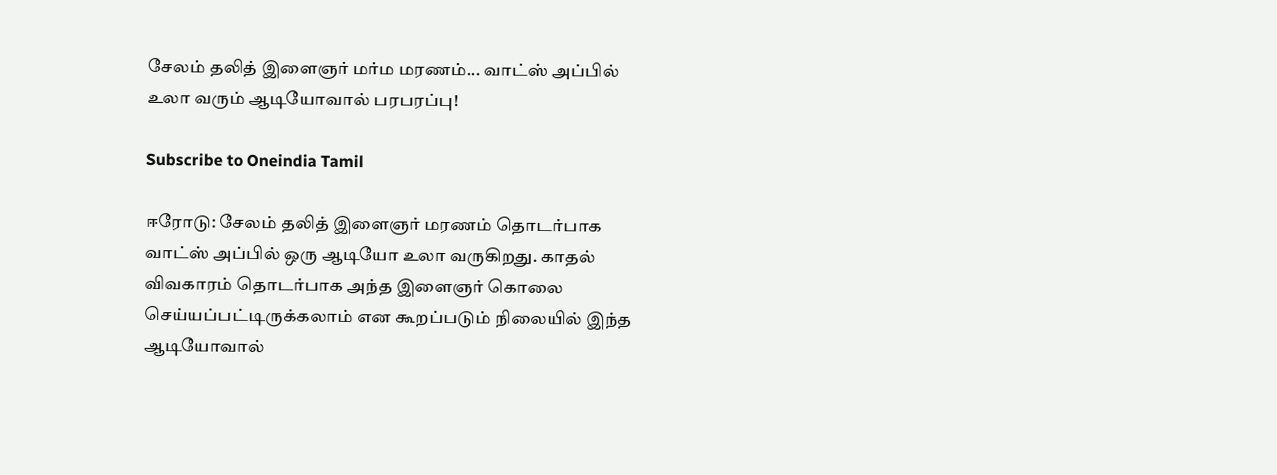சேலம் தலித் இளைஞர் மர்ம மரணம்... வாட்ஸ் அப்பில் உலா வரும் ஆடியோவால் பரபரப்பு!

Subscribe to Oneindia Tamil

ஈரோடு: சேலம் தலித் இளைஞர் மரணம் தொடர்பாக வாட்ஸ் அப்பில் ஒரு ஆடியோ உலா வருகிறது. காதல் விவகாரம் தொடர்பாக அந்த இளைஞர் கொலை செய்யப்பட்டிருக்கலாம் என கூறப்படும் நிலையில் இந்த ஆடியோவால்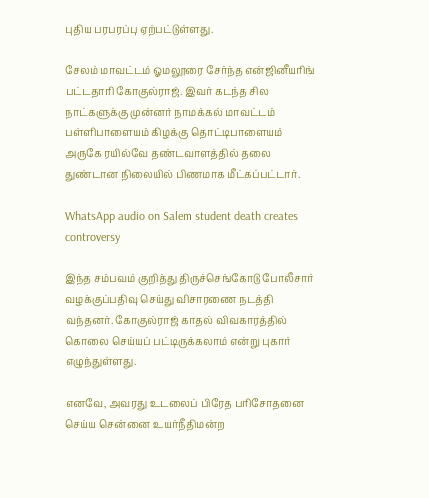புதிய பரபரப்பு ஏற்பட்டுள்ளது.

சேலம் மாவட்டம் ஓமலூரை சேர்ந்த என்ஜினீயரிங் பட்டதாரி கோகுல்ராஜ். இவர் கடந்த சில நாட்களுக்கு முன்னர் நாமக்கல் மாவட்டம் பள்ளிபாளையம் கிழக்கு தொட்டிபாளையம் அருகே ரயில்வே தண்டவாளத்தில் தலை துண்டான நிலையில் பிணமாக மீட்கப்பட்டார்.

WhatsApp audio on Salem student death creates controversy

இந்த சம்பவம் குறித்து திருச்செங்கோடு போலீசார் வழக்குப்பதிவு செய்து விசாரணை நடத்தி வந்தனர். கோகுல்ராஜ் காதல் விவகாரத்தில் கொலை செய்யப் பட்டிருக்கலாம் என்று புகார் எழுந்துள்ளது.

எனவே, அவரது உடலைப் பிரேத பரிசோதனை செய்ய சென்னை உயர்நீதிமன்ற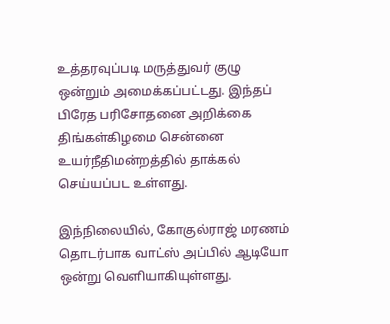உத்தரவுப்படி மருத்துவர் குழு ஒன்றும் அமைக்கப்பட்டது. இந்தப் பிரேத பரிசோதனை அறிக்கை திங்கள்கிழமை சென்னை உயர்நீதிமன்றத்தில் தாக்கல் செய்யப்பட உள்ளது.

இந்நிலையில், கோகுல்ராஜ் மரணம் தொடர்பாக வாட்ஸ் அப்பில் ஆடியோ ஒன்று வெளியாகியுள்ளது.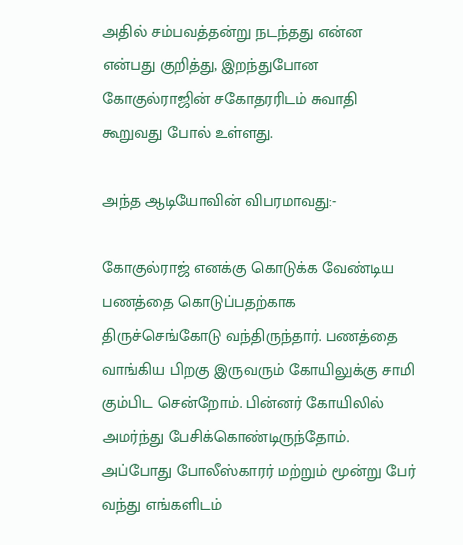அதில் சம்பவத்தன்று நடந்தது என்ன என்பது குறித்து, இறந்துபோன கோகுல்ராஜின் சகோதரரிடம் சுவாதி கூறுவது போல் உள்ளது.

அந்த ஆடியோவின் விபரமாவது:-

கோகுல்ராஜ் எனக்கு கொடுக்க வேண்டிய பணத்தை கொடுப்பதற்காக திருச்செங்கோடு வந்திருந்தார். பணத்தை வாங்கிய பிறகு இருவரும் கோயிலுக்கு சாமி கும்பிட சென்றோம். பின்னர் கோயிலில் அமர்ந்து பேசிக்கொண்டிருந்தோம். அப்போது போலீஸ்காரர் மற்றும் மூன்று பேர் வந்து எங்களிடம்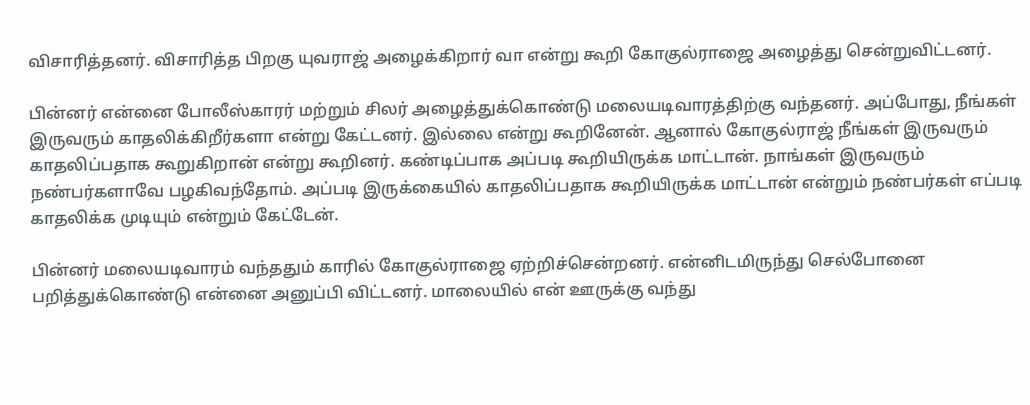விசாரித்தனர். விசாரித்த பிறகு யுவராஜ் அழைக்கிறார் வா என்று கூறி கோகுல்ராஜை அழைத்து சென்றுவிட்டனர்.

பின்னர் என்னை போலீஸ்காரர் மற்றும் சிலர் அழைத்துக்கொண்டு மலையடிவாரத்திற்கு வந்தனர். அப்போது, நீங்கள் இருவரும் காதலிக்கிறீர்களா என்று கேட்டனர். இல்லை என்று கூறினேன். ஆனால் கோகுல்ராஜ் நீங்கள் இருவரும் காதலிப்பதாக கூறுகிறான் என்று கூறினர். கண்டிப்பாக அப்படி கூறியிருக்க மாட்டான். நாங்கள் இருவரும் நண்பர்களாவே பழகிவந்தோம். அப்படி இருக்கையில் காதலிப்பதாக கூறியிருக்க மாட்டான் என்றும் நண்பர்கள் எப்படி காதலிக்க முடியும் என்றும் கேட்டேன்.

பின்னர் மலையடிவாரம் வந்ததும் காரில் கோகுல்ராஜை ஏற்றிச்சென்றனர். என்னிடமிருந்து செல்போனை பறித்துக்கொண்டு என்னை அனுப்பி விட்டனர். மாலையில் என் ஊருக்கு வந்து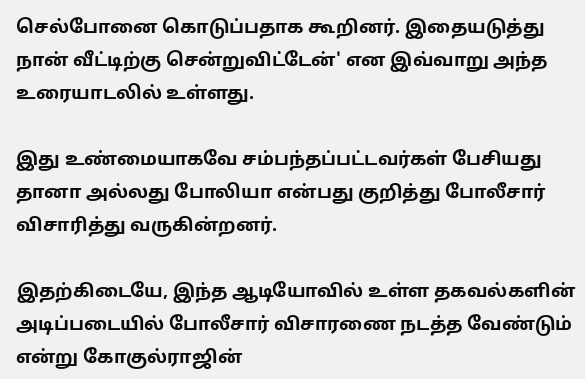செல்போனை கொடுப்பதாக கூறினர். இதையடுத்து நான் வீட்டிற்கு சென்றுவிட்டேன்' என இவ்வாறு அந்த உரையாடலில் உள்ளது.

இது உண்மையாகவே சம்பந்தப்பட்டவர்கள் பேசியது தானா அல்லது போலியா என்பது குறித்து போலீசார் விசாரித்து வருகின்றனர்.

இதற்கிடையே, இந்த ஆடியோவில் உள்ள தகவல்களின் அடிப்படையில் போலீசார் விசாரணை நடத்த வேண்டும் என்று கோகுல்ராஜின்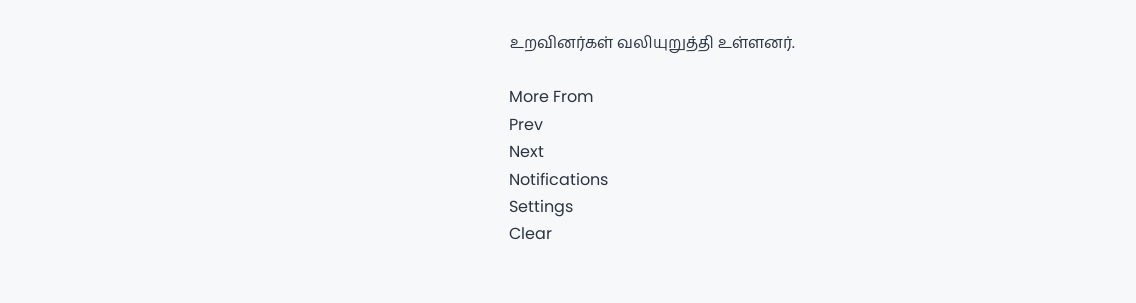உறவினர்கள் வலியுறுத்தி உள்ளனர்.

More From
Prev
Next
Notifications
Settings
Clear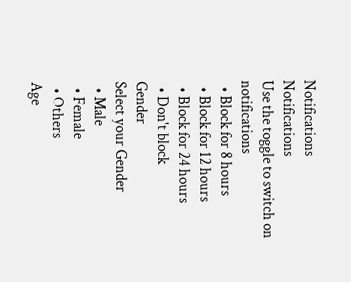Notifications
Notifications
Use the toggle to switch on notifications
  • Block for 8 hours
  • Block for 12 hours
  • Block for 24 hours
  • Don't block
Gender
Select your Gender
  • Male
  • Female
  • Others
Age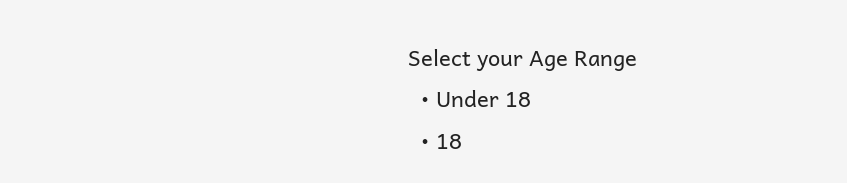Select your Age Range
  • Under 18
  • 18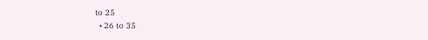to 25
  • 26 to 35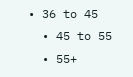• 36 to 45
  • 45 to 55
  • 55+